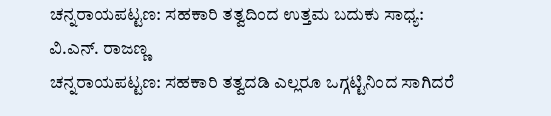ಚನ್ನರಾಯಪಟ್ಟಣ: ಸಹಕಾರಿ ತತ್ವದಿಂದ ಉತ್ತಮ ಬದುಕು ಸಾಧ್ಯ: ವಿ.ಎನ್. ರಾಜಣ್ಣ
ಚನ್ನರಾಯಪಟ್ಟಣ: ಸಹಕಾರಿ ತತ್ವದಡಿ ಎಲ್ಲರೂ ಒಗ್ಗಟ್ಟಿನಿಂದ ಸಾಗಿದರೆ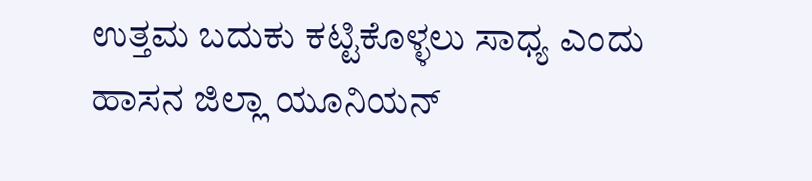ಉತ್ತಮ ಬದುಕು ಕಟ್ಟಿಕೊಳ್ಳಲು ಸಾಧ್ಯ ಎಂದು ಹಾಸನ ಜಿಲ್ಲಾ ಯೂನಿಯನ್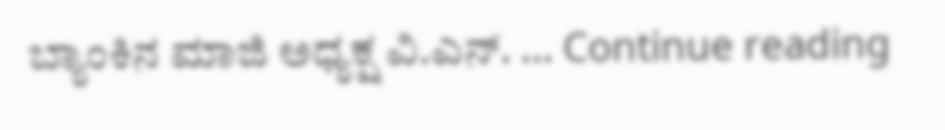ಬ್ಯಾಂಕಿನ ಮಾಜಿ ಅಧ್ಯಕ್ಷ ವಿ.ಎನ್. … Continue reading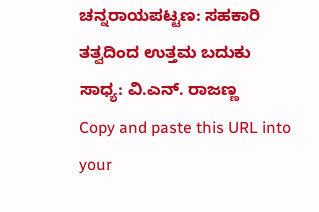ಚನ್ನರಾಯಪಟ್ಟಣ: ಸಹಕಾರಿ ತತ್ವದಿಂದ ಉತ್ತಮ ಬದುಕು ಸಾಧ್ಯ: ವಿ.ಎನ್. ರಾಜಣ್ಣ
Copy and paste this URL into your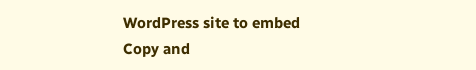WordPress site to embed
Copy and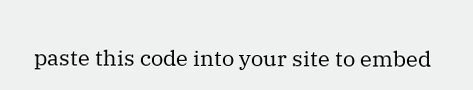paste this code into your site to embed